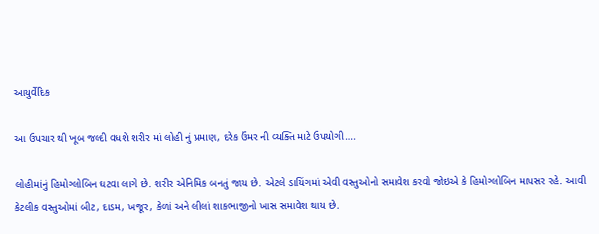આયુર્વેદિક

આ ઉપચાર થી ખૂબ જલ્દી વધશે શરીર માં લોહી નું પ્રમાણ, દરેક ઉંમર ની વ્યક્તિ માટે ઉપયોગી….

લોહીમાંનું હિમોગ્લોબિન ઘટવા લાગે છે. શરીર એનિમિક બનતું જાય છે. એટલે ડાયિંગમાં એવી વસ્તુઓનો સમાવેશ કરવો જોઇએ કે હિમોગ્લોબિન માપસર રહે. આવી કેટલીક વસ્તુઓમાં બીટ, દાડમ, ખજૂર, કેળાં અને લીલાં શાકભાજીનો ખાસ સમાવેશ થાય છે.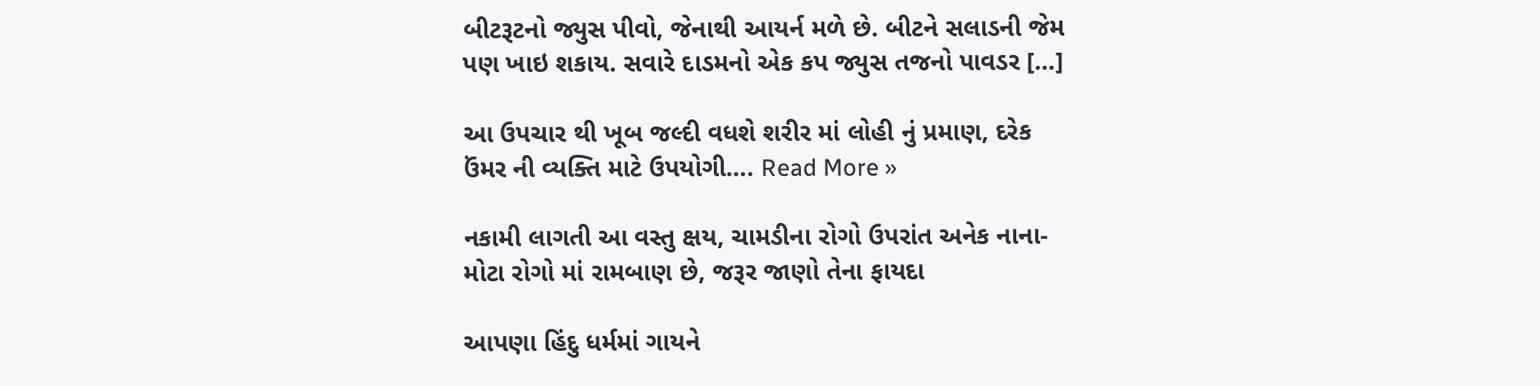બીટરૂટનો જ્યુસ પીવો, જેનાથી આયર્ન મળે છે. બીટને સલાડની જેમ પણ ખાઇ શકાય. સવારે દાડમનો એક કપ જ્યુસ તજનો પાવડર […]

આ ઉપચાર થી ખૂબ જલ્દી વધશે શરીર માં લોહી નું પ્રમાણ, દરેક ઉંમર ની વ્યક્તિ માટે ઉપયોગી…. Read More »

નકામી લાગતી આ વસ્તુ ક્ષય, ચામડીના રોગો ઉપરાંત અનેક નાના-મોટા રોગો માં રામબાણ છે, જરૂર જાણો તેના ફાયદા

આપણા હિંદુ ધર્મમાં ગાયને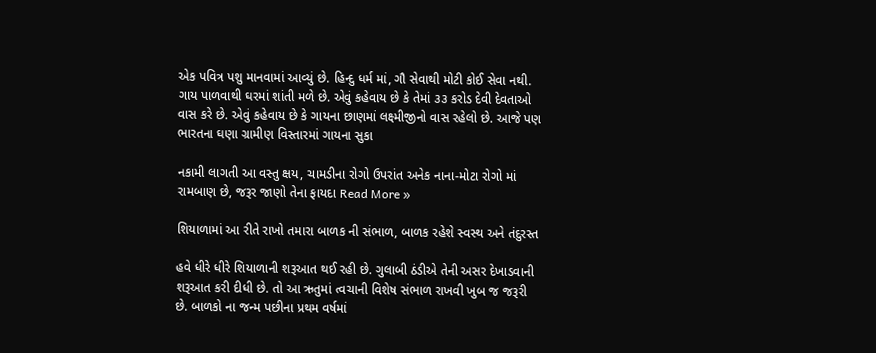એક પવિત્ર પશુ માનવામાં આવ્યું છે. હિન્દુ ધર્મ માં, ગૌ સેવાથી મોટી કોઈ સેવા નથી. ગાય પાળવાથી ઘરમાં શાંતી મળે છે. એવું કહેવાય છે કે તેમાં ૩૩ કરોડ દેવી દેવતાઓ વાસ કરે છે. એવું કહેવાય છે કે ગાયના છાણમાં લક્ષ્મીજીનો વાસ રહેલો છે. આજે પણ ભારતના ઘણા ગ્રામીણ વિસ્તારમાં ગાયના સુકા

નકામી લાગતી આ વસ્તુ ક્ષય, ચામડીના રોગો ઉપરાંત અનેક નાના-મોટા રોગો માં રામબાણ છે, જરૂર જાણો તેના ફાયદા Read More »

શિયાળામાં આ રીતે રાખો તમારા બાળક ની સંભાળ, બાળક રહેશે સ્વસ્થ અને તંદુરસ્ત

હવે ધીરે ધીરે શિયાળાની શરૂઆત થઈ રહી છે. ગુલાબી ઠંડીએ તેની અસર દેખાડવાની શરૂઆત કરી દીધી છે. તો આ ઋતુમાં ત્વચાની વિશેષ સંભાળ રાખવી ખુબ જ જરૂરી છે. બાળકો ના જન્મ પછીના પ્રથમ વર્ષમાં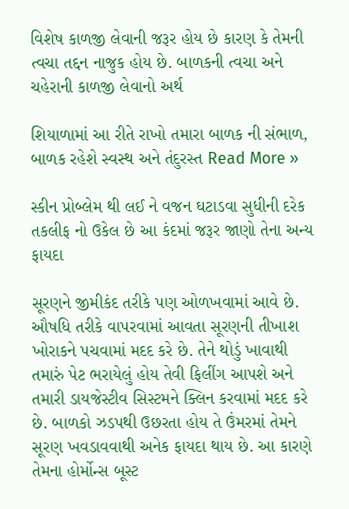વિશેષ કાળજી લેવાની જરૂર હોય છે કારણ કે તેમની ત્વચા તદ્દન નાજુક હોય છે. બાળકની ત્વચા અને ચહેરાની કાળજી લેવાનો અર્થ

શિયાળામાં આ રીતે રાખો તમારા બાળક ની સંભાળ, બાળક રહેશે સ્વસ્થ અને તંદુરસ્ત Read More »

સ્કીન પ્રોબ્લેમ થી લઈ ને વજન ઘટાડવા સુધીની દરેક તકલીફ નો ઉકેલ છે આ કંદમાં જરૂર જાણો તેના અન્ય ફાયદા

સૂરણને જીમીકંદ તરીકે પણ ઓળખવામાં આવે છે. ઔષધિ તરીકે વાપરવામાં આવતા સૂરણની તીખાશ ખોરાકને પચવામાં મદદ કરે છે. તેને થોડું ખાવાથી તમારું પેટ ભરાયેલું હોય તેવી ફિલીંગ આપશે અને તમારી ડાયજેસ્ટીવ સિસ્ટમને ક્લિન કરવામાં મદદ કરે છે. બાળકો ઝડપથી ઉછરતા હોય તે ઉંમરમાં તેમને સૂરણ ખવડાવવાથી અનેક ફાયદા થાય છે. આ કારણે તેમના હોર્મોન્સ બૂસ્ટ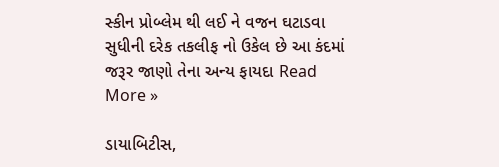સ્કીન પ્રોબ્લેમ થી લઈ ને વજન ઘટાડવા સુધીની દરેક તકલીફ નો ઉકેલ છે આ કંદમાં જરૂર જાણો તેના અન્ય ફાયદા Read More »

ડાયાબિટીસ,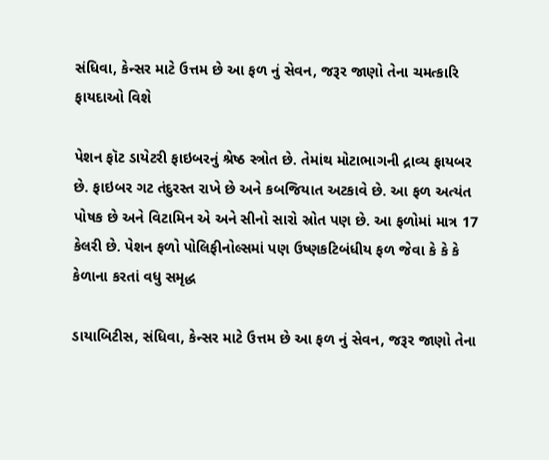સંધિવા, કેન્સર માટે ઉત્તમ છે આ ફળ નું સેવન, જરૂર જાણો તેના ચમત્કારિ ફાયદાઓ વિશે

પેશન ફૉટ ડાયેટરી ફાઇબરનું શ્રેષ્ઠ સ્ત્રોત છે. તેમાંથ મોટાભાગની દ્રાવ્ય ફાયબર છે. ફાઇબર ગટ તંદુરસ્ત રાખે છે અને કબજિયાત અટકાવે છે. આ ફળ અત્યંત પોષક છે અને વિટામિન એ અને સીનો સારો સ્રોત પણ છે. આ ફળોમાં માત્ર 17 કેલરી છે. પેશન ફળો પોલિફીનોલ્સમાં પણ ઉષ્ણકટિબંધીય ફળ જેવા કે કે કે કેળાના કરતાં વધુ સમૃદ્ધ

ડાયાબિટીસ, સંધિવા, કેન્સર માટે ઉત્તમ છે આ ફળ નું સેવન, જરૂર જાણો તેના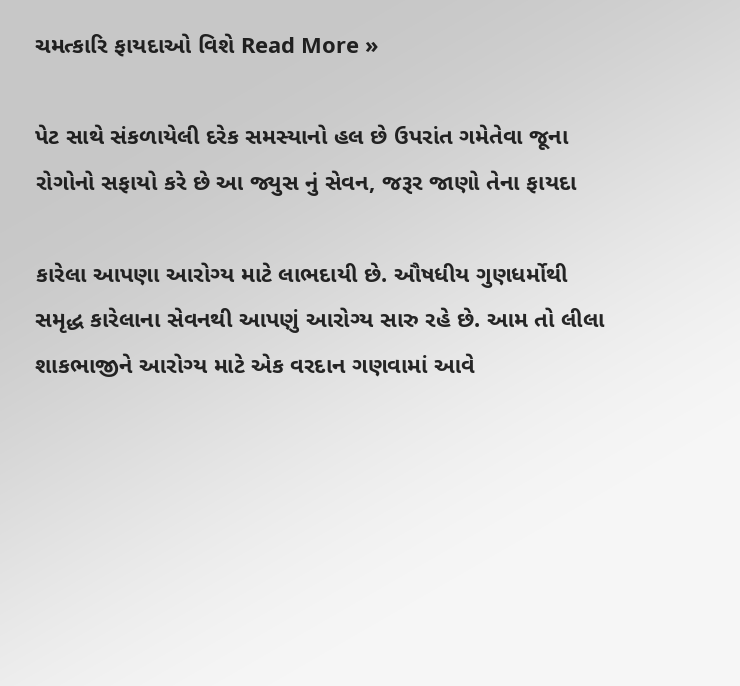ચમત્કારિ ફાયદાઓ વિશે Read More »

પેટ સાથે સંકળાયેલી દરેક સમસ્યાનો હલ છે ઉપરાંત ગમેતેવા જૂના રોગોનો સફાયો કરે છે આ જ્યુસ નું સેવન, જરૂર જાણો તેના ફાયદા

કારેલા આપણા આરોગ્ય માટે લાભદાયી છે. ઔષધીય ગુણધર્મોથી સમૃદ્ધ કારેલાના સેવનથી આપણું આરોગ્ય સારુ રહે છે. આમ તો લીલા શાકભાજીને આરોગ્ય માટે એક વરદાન ગણવામાં આવે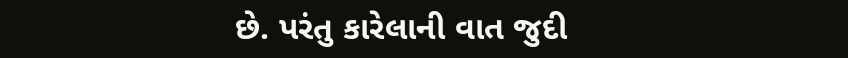છે. પરંતુ કારેલાની વાત જુદી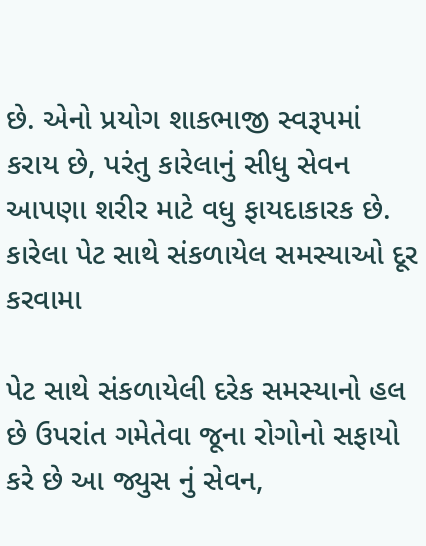છે. એનો પ્રયોગ શાકભાજી સ્વરૂપમાં કરાય છે, પરંતુ કારેલાનું સીધુ સેવન આપણા શરીર માટે વધુ ફાયદાકારક છે. કારેલા પેટ સાથે સંકળાયેલ સમસ્યાઓ દૂર કરવામા

પેટ સાથે સંકળાયેલી દરેક સમસ્યાનો હલ છે ઉપરાંત ગમેતેવા જૂના રોગોનો સફાયો કરે છે આ જ્યુસ નું સેવન,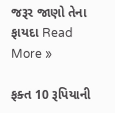જરૂર જાણો તેના ફાયદા Read More »

ફક્ત 10 રૂપિયાની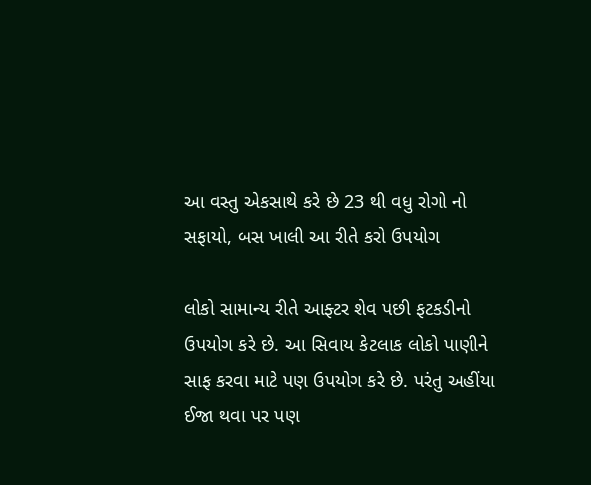આ વસ્તુ એકસાથે કરે છે 23 થી વધુ રોગો નો સફાયો, બસ ખાલી આ રીતે કરો ઉપયોગ

લોકો સામાન્ય રીતે આફ્ટર શેવ પછી ફટકડીનો ઉપયોગ કરે છે. આ સિવાય કેટલાક લોકો પાણીને સાફ કરવા માટે પણ ઉપયોગ કરે છે. પરંતુ અહીંયા ઈજા થવા પર પણ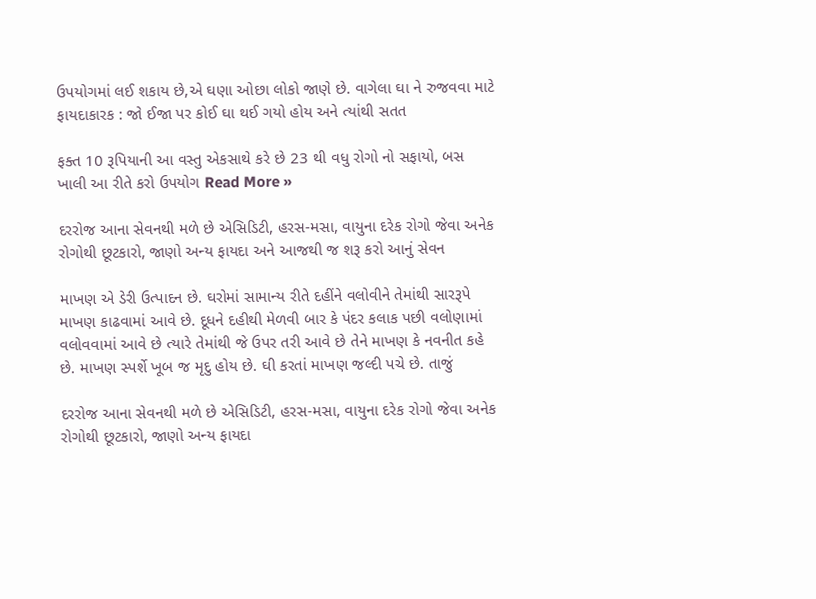ઉપયોગમાં લઈ શકાય છે,એ ઘણા ઓછા લોકો જાણે છે. વાગેલા ઘા ને રુજવવા માટે ફાયદાકારક : જો ઈજા પર કોઈ ઘા થઈ ગયો હોય અને ત્યાંથી સતત

ફક્ત 10 રૂપિયાની આ વસ્તુ એકસાથે કરે છે 23 થી વધુ રોગો નો સફાયો, બસ ખાલી આ રીતે કરો ઉપયોગ Read More »

દરરોજ આના સેવનથી મળે છે એસિડિટી, હરસ-મસા, વાયુના દરેક રોગો જેવા અનેક રોગોથી છૂટકારો, જાણો અન્ય ફાયદા અને આજથી જ શરૂ કરો આનું સેવન

માખણ એ ડેરી ઉત્પાદન છે. ઘરોમાં સામાન્ય રીતે દહીંને વલોવીને તેમાંથી સારરૂપે માખણ કાઢવામાં આવે છે. દૂધને દહીથી મેળવી બાર કે પંદર કલાક પછી વલોણામાં વલોવવામાં આવે છે ત્યારે તેમાંથી જે ઉપર તરી આવે છે તેને માખણ કે નવનીત કહે છે. માખણ સ્પર્શે ખૂબ જ મૃદુ હોય છે. ઘી કરતાં માખણ જલ્દી પચે છે. તાજું

દરરોજ આના સેવનથી મળે છે એસિડિટી, હરસ-મસા, વાયુના દરેક રોગો જેવા અનેક રોગોથી છૂટકારો, જાણો અન્ય ફાયદા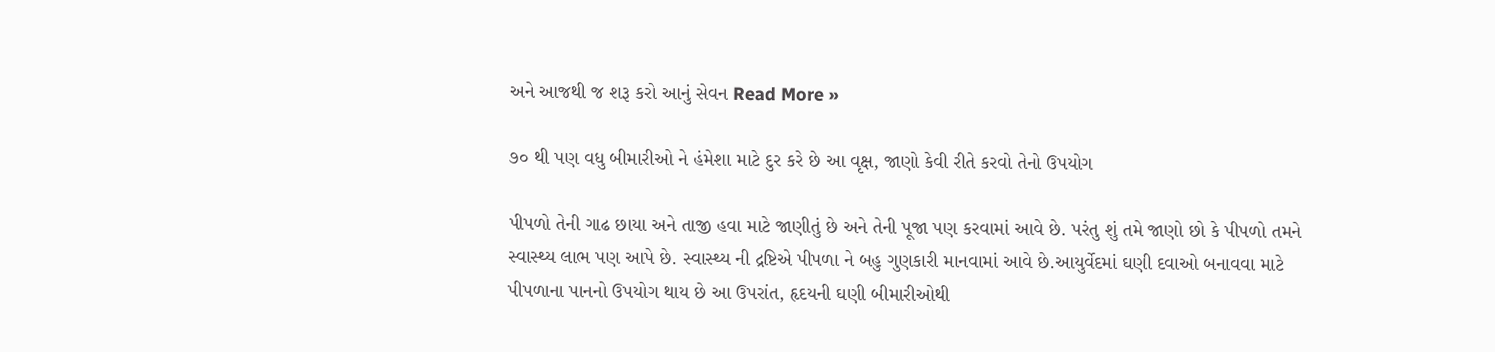અને આજથી જ શરૂ કરો આનું સેવન Read More »

૭૦ થી પણ વધુ બીમારીઓ ને હંમેશા માટે દુર કરે છે આ વૃક્ષ, જાણો કેવી રીતે કરવો તેનો ઉપયોગ

પીપળો તેની ગાઢ છાયા અને તાજી હવા માટે જાણીતું છે અને તેની પૂજા પણ કરવામાં આવે છે. પરંતુ શું તમે જાણો છો કે પીપળો તમને સ્વાસ્થ્ય લાભ પણ આપે છે. સ્વાસ્થ્ય ની દ્રષ્ટિએ પીપળા ને બહુ ગુણકારી માનવામાં આવે છે.આયુર્વેદમાં ઘણી દવાઓ બનાવવા માટે પીપળાના પાનનો ઉપયોગ થાય છે આ ઉપરાંત, હૃદયની ઘણી બીમારીઓથી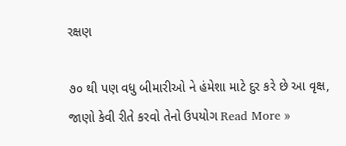રક્ષણ

૭૦ થી પણ વધુ બીમારીઓ ને હંમેશા માટે દુર કરે છે આ વૃક્ષ, જાણો કેવી રીતે કરવો તેનો ઉપયોગ Read More »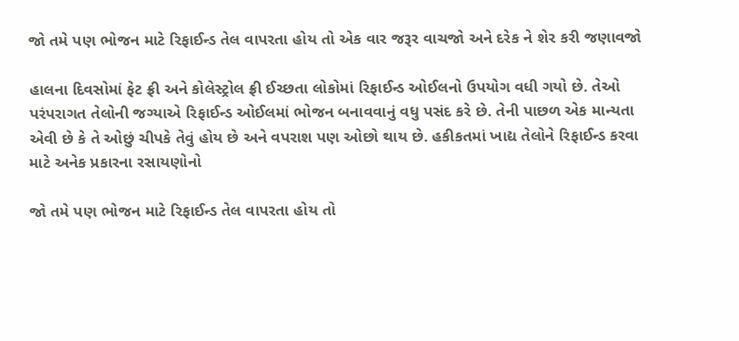જો તમે પણ ભોજન માટે રિફાઈન્ડ તેલ વાપરતા હોય તો એક વાર જરૂર વાચજો અને દરેક ને શેર કરી જણાવજો

હાલના દિવસોમાં ફેટ ફ્રી અને કોલેસ્ટ્રોલ ફ્રી ઈચ્છતા લોકોમાં રિફાઈન્ડ ઓઈલનો ઉપયોગ વધી ગયો છે. તેઓ પરંપરાગત તેલોની જગ્યાએ રિફાઈન્ડ ઓઈલમાં ભોજન બનાવવાનું વધુ પસંદ કરે છે. તેની પાછળ એક માન્યતા એવી છે કે તે ઓછું ચીપકે તેવું હોય છે અને વપરાશ પણ ઓછો થાય છે. હકીકતમાં ખાદ્ય તેલોને રિફાઈન્ડ કરવા માટે અનેક પ્રકારના રસાયણોનો

જો તમે પણ ભોજન માટે રિફાઈન્ડ તેલ વાપરતા હોય તો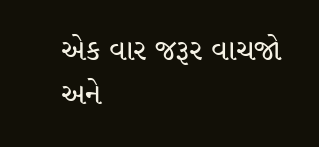એક વાર જરૂર વાચજો અને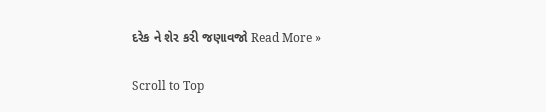દરેક ને શેર કરી જણાવજો Read More »

Scroll to Top